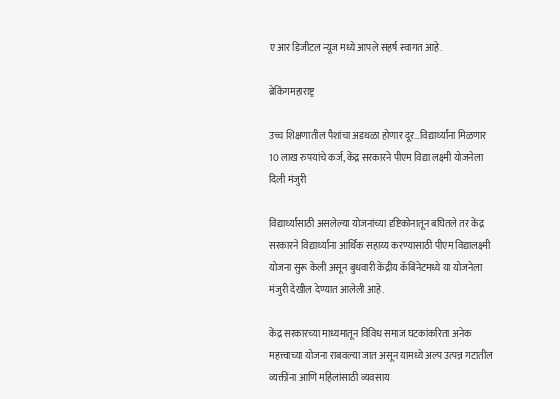ए आर डिजीटल न्यूज मध्ये आपले सहर्ष स्वागत आहे.

ब्रेकिंगमहाराष्ट्र

उच्च शिक्षणातील पैशांचा अडथळा होणार दूर…विद्यार्थ्यांना मिळणार 10 लाख रुपयांचे कर्ज, केंद्र सरकारने पीएम विद्या लक्ष्मी योजनेला दिली मंजुरी

विद्यार्थ्यांसाठी असलेल्या योजनांच्या दृष्टिकोनातून बघितले तर केंद्र सरकारने विद्यार्थ्यांना आर्थिक सहाय्य करण्यासाठी पीएम विद्यालक्ष्मी योजना सुरू केली असून बुधवारी केंद्रीय कॅबिनेटमध्ये या योजनेला मंजुरी देखील देण्यात आलेली आहे.

केंद्र सरकारच्या माध्यमातून विविध समाज घटकांकरिता अनेक महत्त्वाच्या योजना राबवल्या जात असून यामध्ये अल्प उत्पन्न गटातील व्यक्तींना आणि महिलांसाठी व्यवसाय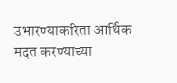उभारण्याकरिता आर्थिक मदत करण्याच्या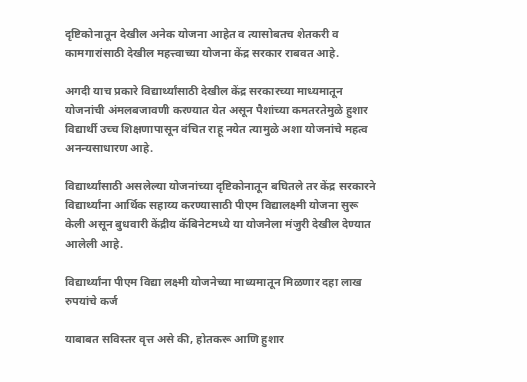दृष्टिकोनातून देखील अनेक योजना आहेत व त्यासोबतच शेतकरी व कामगारांसाठी देखील महत्त्वाच्या योजना केंद्र सरकार राबवत आहे.

अगदी याच प्रकारे विद्यार्थ्यांसाठी देखील केंद्र सरकारच्या माध्यमातून योजनांची अंमलबजावणी करण्यात येत असून पैशांच्या कमतरतेमुळे हुशार विद्यार्थी उच्च शिक्षणापासून वंचित राहू नयेत त्यामुळे अशा योजनांचे महत्व अनन्यसाधारण आहे.

विद्यार्थ्यांसाठी असलेल्या योजनांच्या दृष्टिकोनातून बघितले तर केंद्र सरकारने विद्यार्थ्यांना आर्थिक सहाय्य करण्यासाठी पीएम विद्यालक्ष्मी योजना सुरू केली असून बुधवारी केंद्रीय कॅबिनेटमध्ये या योजनेला मंजुरी देखील देण्यात आलेली आहे.

विद्यार्थ्यांना पीएम विद्या लक्ष्मी योजनेच्या माध्यमातून मिळणार दहा लाख रुपयांचे कर्ज

याबाबत सविस्तर वृत्त असे की, होतकरू आणि हुशार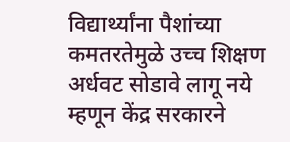विद्यार्थ्यांना पैशांच्या कमतरतेमुळे उच्च शिक्षण अर्धवट सोडावे लागू नये म्हणून केंद्र सरकारने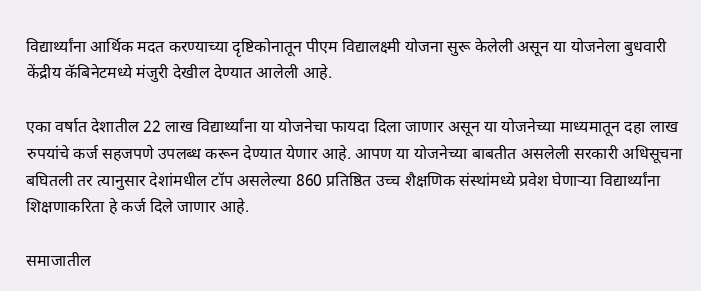विद्यार्थ्यांना आर्थिक मदत करण्याच्या दृष्टिकोनातून पीएम विद्यालक्ष्मी योजना सुरू केलेली असून या योजनेला बुधवारी केंद्रीय कॅबिनेटमध्ये मंजुरी देखील देण्यात आलेली आहे.

एका वर्षात देशातील 22 लाख विद्यार्थ्यांना या योजनेचा फायदा दिला जाणार असून या योजनेच्या माध्यमातून दहा लाख रुपयांचे कर्ज सहजपणे उपलब्ध करून देण्यात येणार आहे. आपण या योजनेच्या बाबतीत असलेली सरकारी अधिसूचना बघितली तर त्यानुसार देशांमधील टॉप असलेल्या 860 प्रतिष्ठित उच्च शैक्षणिक संस्थांमध्ये प्रवेश घेणाऱ्या विद्यार्थ्यांना शिक्षणाकरिता हे कर्ज दिले जाणार आहे.

समाजातील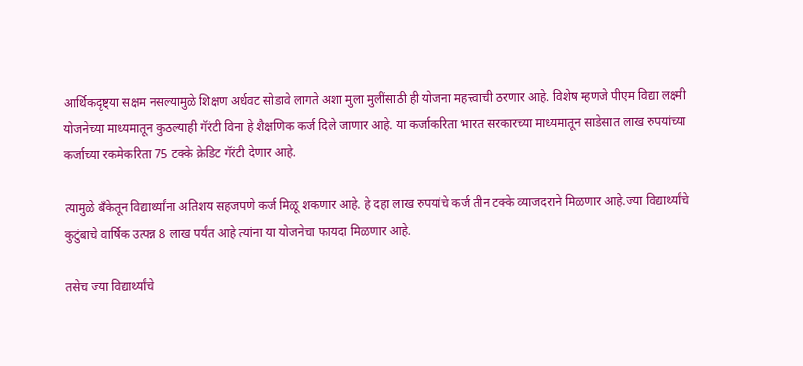आर्थिकदृष्ट्या सक्षम नसल्यामुळे शिक्षण अर्धवट सोडावे लागते अशा मुला मुलींसाठी ही योजना महत्त्वाची ठरणार आहे. विशेष म्हणजे पीएम विद्या लक्ष्मी योजनेच्या माध्यमातून कुठल्याही गॅरंटी विना हे शैक्षणिक कर्ज दिले जाणार आहे. या कर्जाकरिता भारत सरकारच्या माध्यमातून साडेसात लाख रुपयांच्या कर्जाच्या रकमेकरिता 75 टक्के क्रेडिट गॅरंटी देणार आहे.

त्यामुळे बँकेतून विद्यार्थ्यांना अतिशय सहजपणे कर्ज मिळू शकणार आहे. हे दहा लाख रुपयांचे कर्ज तीन टक्के व्याजदराने मिळणार आहे.ज्या विद्यार्थ्यांचे कुटुंबाचे वार्षिक उत्पन्न 8 लाख पर्यंत आहे त्यांना या योजनेचा फायदा मिळणार आहे.

तसेच ज्या विद्यार्थ्यांचे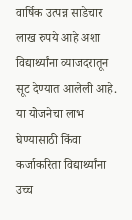वार्षिक उत्पन्न साडेचार लाख रुपये आहे अशा विद्यार्थ्यांना व्याजदरातून सूट देण्यात आलेली आहे. या योजनेचा लाभ घेण्यासाठी किंवा कर्जाकरिता विद्यार्थ्यांना उच्च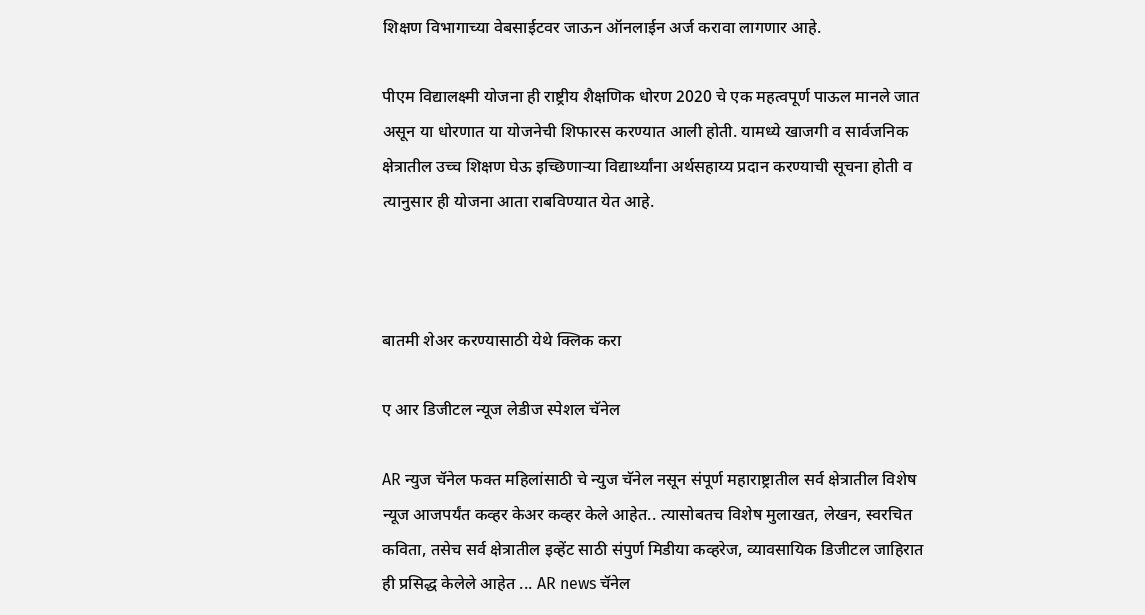शिक्षण विभागाच्या वेबसाईटवर जाऊन ऑनलाईन अर्ज करावा लागणार आहे.

पीएम विद्यालक्ष्मी योजना ही राष्ट्रीय शैक्षणिक धोरण 2020 चे एक महत्वपूर्ण पाऊल मानले जात असून या धोरणात या योजनेची शिफारस करण्यात आली होती. यामध्ये खाजगी व सार्वजनिक क्षेत्रातील उच्च शिक्षण घेऊ इच्छिणाऱ्या विद्यार्थ्यांना अर्थसहाय्य प्रदान करण्याची सूचना होती व त्यानुसार ही योजना आता राबविण्यात येत आहे.



बातमी शेअर करण्यासाठी येथे क्लिक करा

ए आर डिजीटल न्यूज लेडीज स्पेशल चॅनेल

AR न्युज चॅनेल फक्त महिलांसाठी चे न्युज चॅनेल नसून संपूर्ण महाराष्ट्रातील सर्व क्षेत्रातील विशेष न्यूज आजपर्यंत कव्हर केअर कव्हर केले आहेत.. त्यासोबतच विशेष मुलाखत, लेखन, स्वरचित कविता, तसेच सर्व क्षेत्रातील इव्हेंट साठी संपुर्ण मिडीया कव्हरेज, व्यावसायिक डिजीटल जाहिरात ही प्रसिद्ध केलेले आहेत ... AR news चॅनेल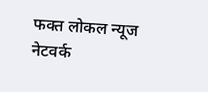फक्त लोकल न्यूज नेटवर्क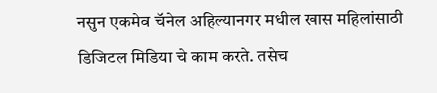नसुन एकमेव चॅनेल अहिल्यानगर मधील खास महिलांसाठी डिजिटल मिडिया चे काम करते. तसेच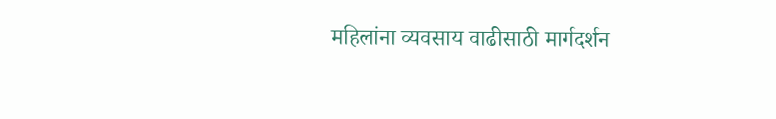महिलांना व्यवसाय वाढीसाठी मार्गदर्शन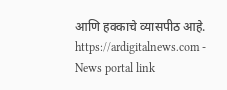आणि हक्काचे व्यासपीठ आहे. https://ardigitalnews.com - News portal link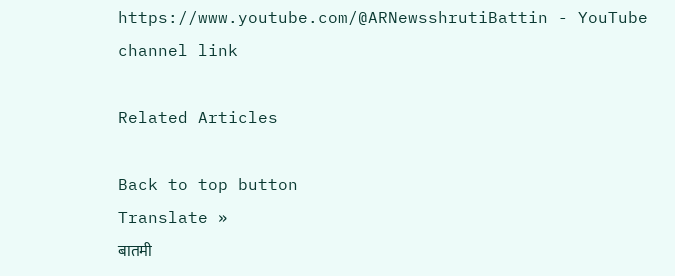https://www.youtube.com/@ARNewsshrutiBattin - YouTube channel link

Related Articles

Back to top button
Translate »
बातमी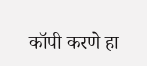कॉपी करणे हा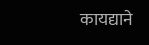कायद्याने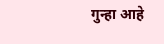गुन्हा आहे